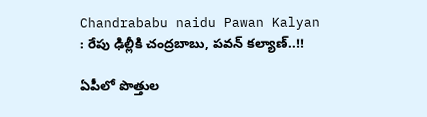Chandrababu naidu Pawan Kalyan : రేపు ఢిల్లీకి చంద్రబాబు, పవన్ కల్యాణ్..!!

ఏపీలో పొత్తుల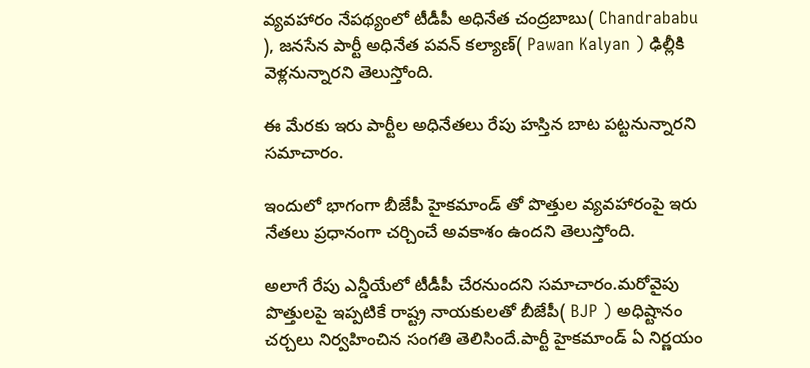వ్యవహారం నేపథ్యంలో టీడీపీ అధినేత చంద్రబాబు( Chandrababu ), జనసేన పార్టీ అధినేత పవన్ కల్యాణ్( Pawan Kalyan ) ఢిల్లీకి వెళ్లనున్నారని తెలుస్తోంది.

ఈ మేరకు ఇరు పార్టీల అధినేతలు రేపు హస్తిన బాట పట్టనున్నారని సమాచారం.

ఇందులో భాగంగా బీజేపీ హైకమాండ్ తో పొత్తుల వ్యవహారంపై ఇరు నేతలు ప్రధానంగా చర్చించే అవకాశం ఉందని తెలుస్తోంది.

అలాగే రేపు ఎన్డీయేలో టీడీపీ చేరనుందని సమాచారం.మరోవైపు పొత్తులపై ఇప్పటికే రాష్ట్ర నాయకులతో బీజేపీ( BJP ) అధిష్టానం చర్చలు నిర్వహించిన సంగతి తెలిసిందే.పార్టీ హైకమాండ్ ఏ నిర్ణయం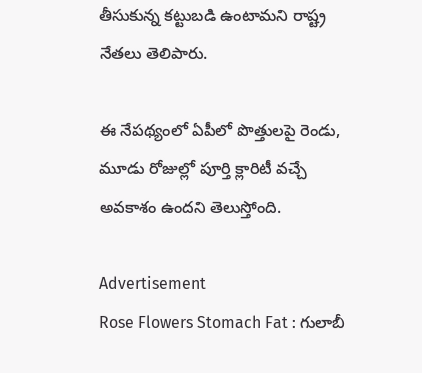తీసుకున్న కట్టుబడి ఉంటామని రాష్ట్ర నేతలు తెలిపారు.

ఈ నేపథ్యంలో ఏపీలో పొత్తులపై రెండు, మూడు రోజుల్లో పూర్తి క్లారిటీ వచ్చే అవకాశం ఉందని తెలుస్తోంది.

Advertisement
Rose Flowers Stomach Fat : గులాబీ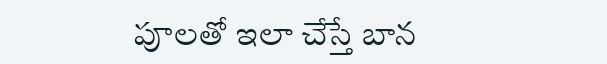పూలతో ఇలా చేస్తే బాన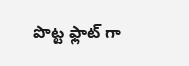పొట్ట ఫ్లాట్ గా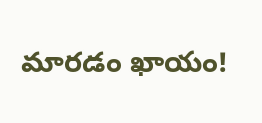మారడం ఖాయం!